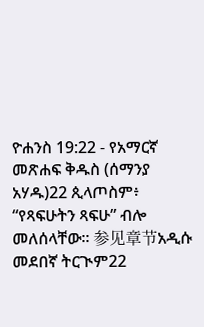ዮሐንስ 19:22 - የአማርኛ መጽሐፍ ቅዱስ (ሰማንያ አሃዱ)22 ጲላጦስም፥ “የጻፍሁትን ጻፍሁ” ብሎ መለሰላቸው። 参见章节አዲሱ መደበኛ ትርጒም22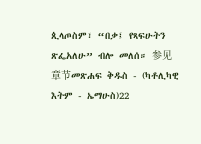ጲላጦስም፣ “በቃ፤ የጻፍሁትን ጽፌአለሁ” ብሎ መለሰ። 参见章节መጽሐፍ ቅዱስ - (ካቶሊካዊ እትም - ኤማሁስ)22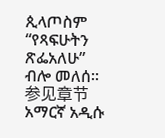ጲላጦስም “የጻፍሁትን ጽፌአለሁ” ብሎ መለሰ። 参见章节አማርኛ አዲሱ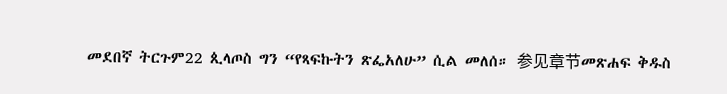መደበኛ ትርጉም22 ጲላጦስ ግን “የጻፍኩትን ጽፌአለሁ” ሲል መለሰ። 参见章节መጽሐፍ ቅዱስ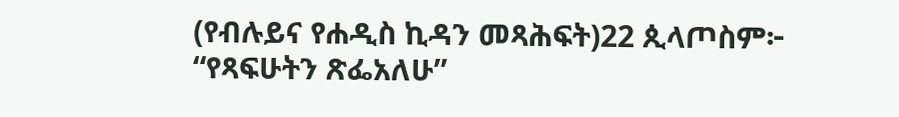(የብሉይና የሐዲስ ኪዳን መጻሕፍት)22 ጲላጦስም፦ “የጻፍሁትን ጽፌአለሁ”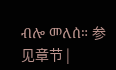ብሎ መለሰ። 参见章节 |